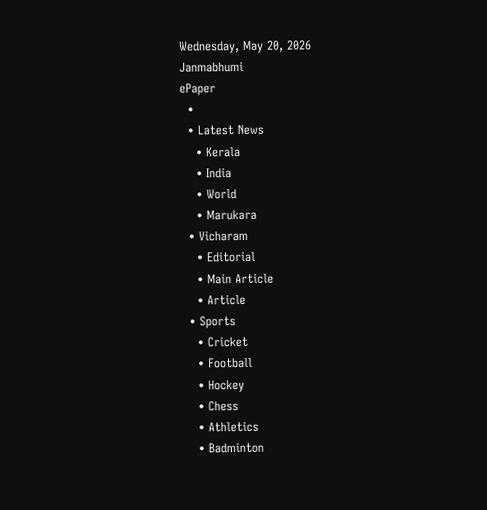Wednesday, May 20, 2026
Janmabhumi
ePaper
  •
  • Latest News
    • Kerala
    • India
    • World
    • Marukara
  • Vicharam
    • Editorial
    • Main Article
    • Article
  • Sports
    • Cricket
    • Football
    • Hockey
    • Chess
    • Athletics
    • Badminton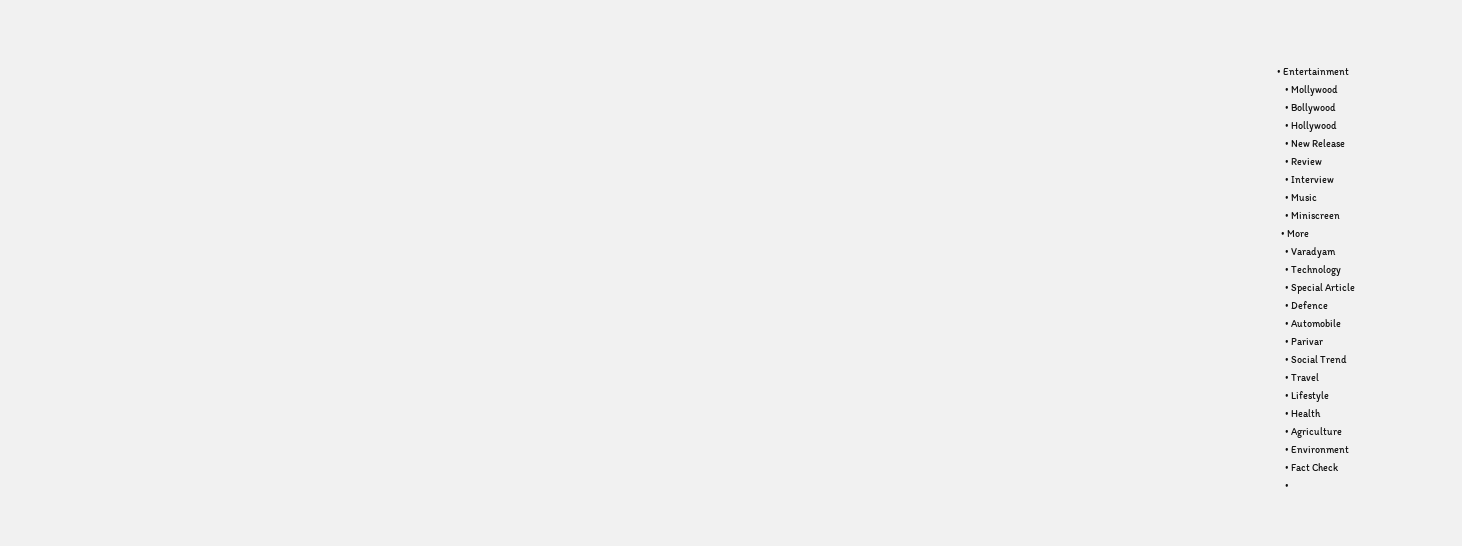• Entertainment
    • Mollywood
    • Bollywood
    • Hollywood
    • New Release
    • Review
    • Interview
    • Music
    • Miniscreen
  • More
    • Varadyam
    • Technology
    • Special Article
    • Defence
    • Automobile
    • Parivar
    • Social Trend
    • Travel
    • Lifestyle
    • Health
    • Agriculture
    • Environment
    • Fact Check
    •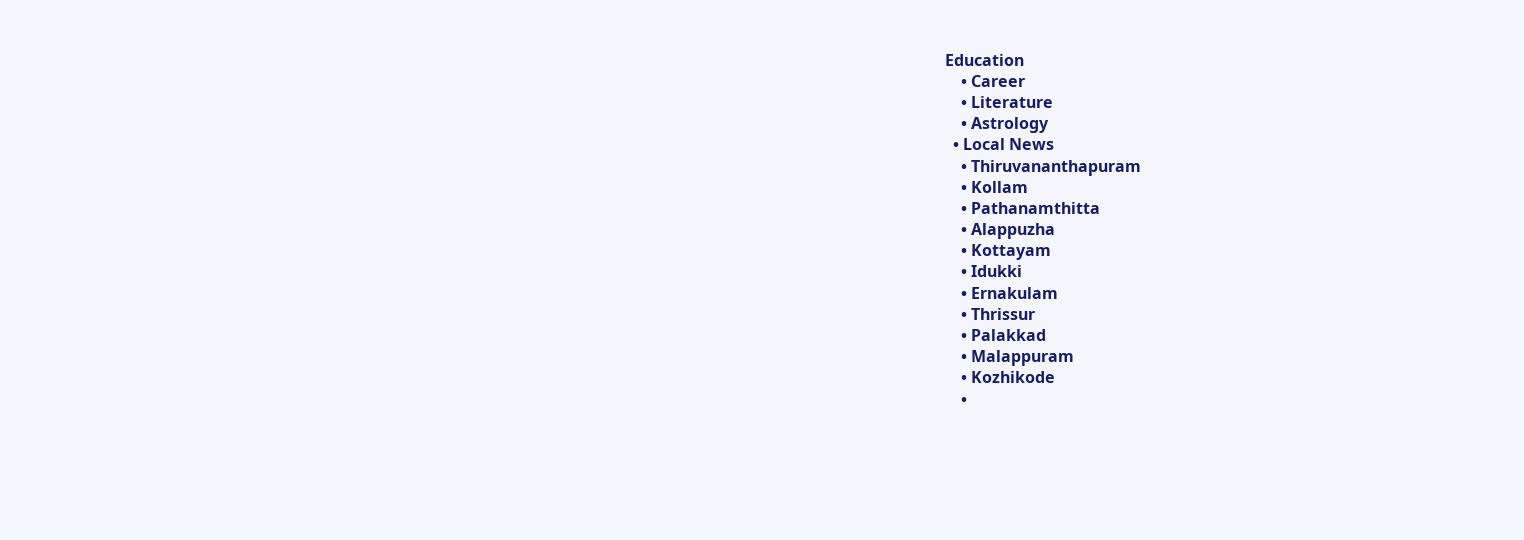Education
    • Career
    • Literature
    • Astrology
  • Local News
    • Thiruvananthapuram
    • Kollam
    • Pathanamthitta
    • Alappuzha
    • Kottayam
    • Idukki
    • Ernakulam
    • Thrissur
    • Palakkad
    • Malappuram
    • Kozhikode
    •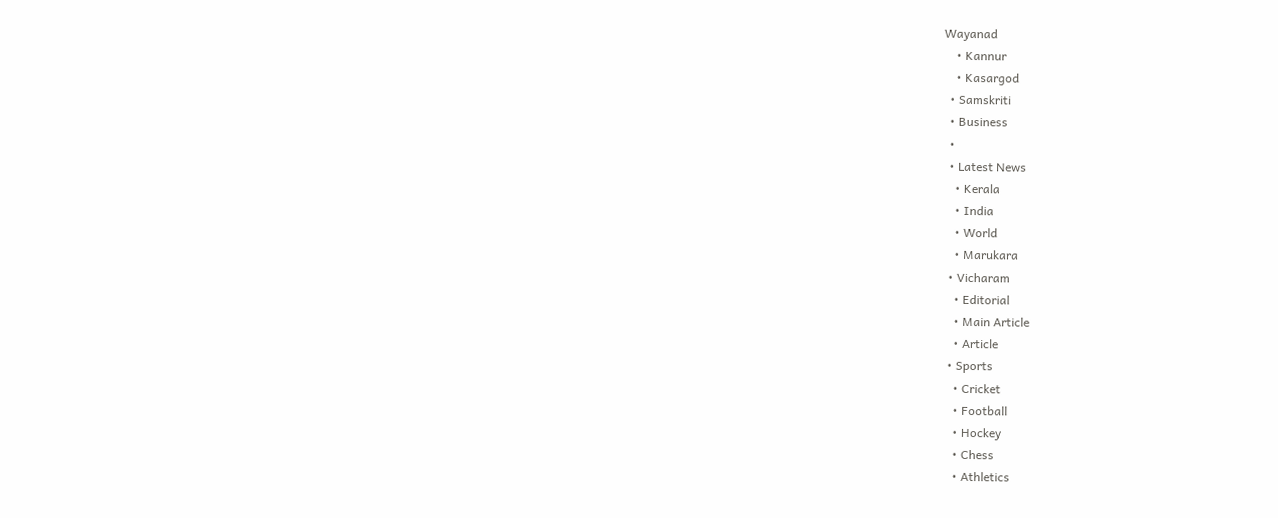Wayanad
    • Kannur
    • Kasargod
  • Samskriti
  • Business
  •
  • Latest News
    • Kerala
    • India
    • World
    • Marukara
  • Vicharam
    • Editorial
    • Main Article
    • Article
  • Sports
    • Cricket
    • Football
    • Hockey
    • Chess
    • Athletics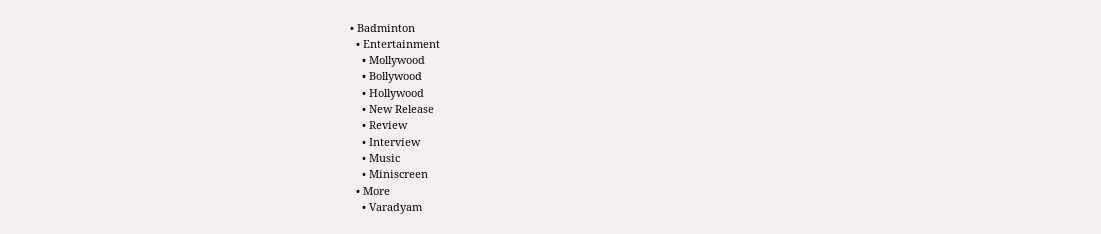• Badminton
  • Entertainment
    • Mollywood
    • Bollywood
    • Hollywood
    • New Release
    • Review
    • Interview
    • Music
    • Miniscreen
  • More
    • Varadyam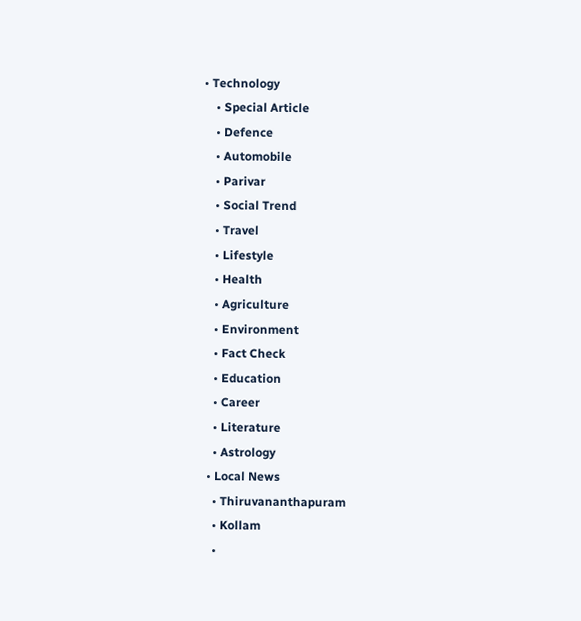• Technology
    • Special Article
    • Defence
    • Automobile
    • Parivar
    • Social Trend
    • Travel
    • Lifestyle
    • Health
    • Agriculture
    • Environment
    • Fact Check
    • Education
    • Career
    • Literature
    • Astrology
  • Local News
    • Thiruvananthapuram
    • Kollam
    •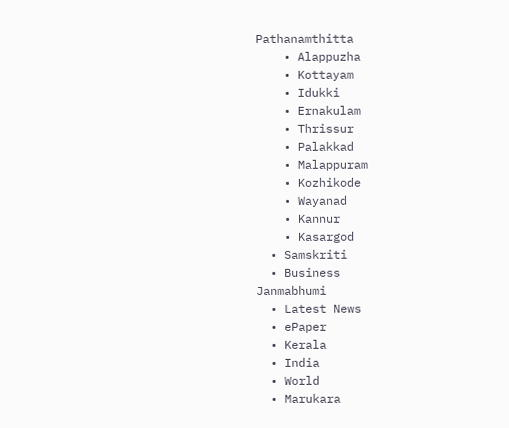Pathanamthitta
    • Alappuzha
    • Kottayam
    • Idukki
    • Ernakulam
    • Thrissur
    • Palakkad
    • Malappuram
    • Kozhikode
    • Wayanad
    • Kannur
    • Kasargod
  • Samskriti
  • Business
Janmabhumi
  • Latest News
  • ePaper
  • Kerala
  • India
  • World
  • Marukara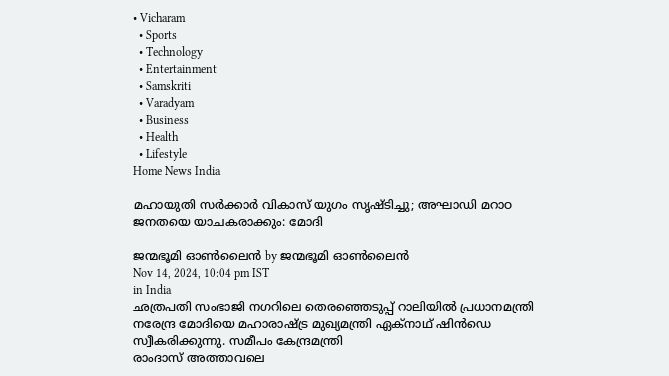• Vicharam
  • Sports
  • Technology
  • Entertainment
  • Samskriti
  • Varadyam
  • Business
  • Health
  • Lifestyle
Home News India

മഹായുതി സര്‍ക്കാര്‍ വികാസ് യുഗം സൃഷ്ടിച്ചു; അഘാഡി മറാഠ ജനതയെ യാചകരാക്കും: മോദി

ജന്മഭൂമി ഓണ്‍ലൈന്‍ by ജന്മഭൂമി ഓണ്‍ലൈന്‍
Nov 14, 2024, 10:04 pm IST
in India
ഛത്രപതി സംഭാജി നഗറിലെ തെരഞ്ഞെടുപ്പ് റാലിയില്‍ പ്രധാനമന്ത്രി നരേന്ദ്ര മോദിയെ മഹാരാഷ്ട്ര മുഖ്യമന്ത്രി ഏക്‌നാഥ് ഷിന്‍ഡെ സ്വീകരിക്കുന്നു. സമീപം കേന്ദ്രമന്ത്രി
രാംദാസ് അത്താവലെ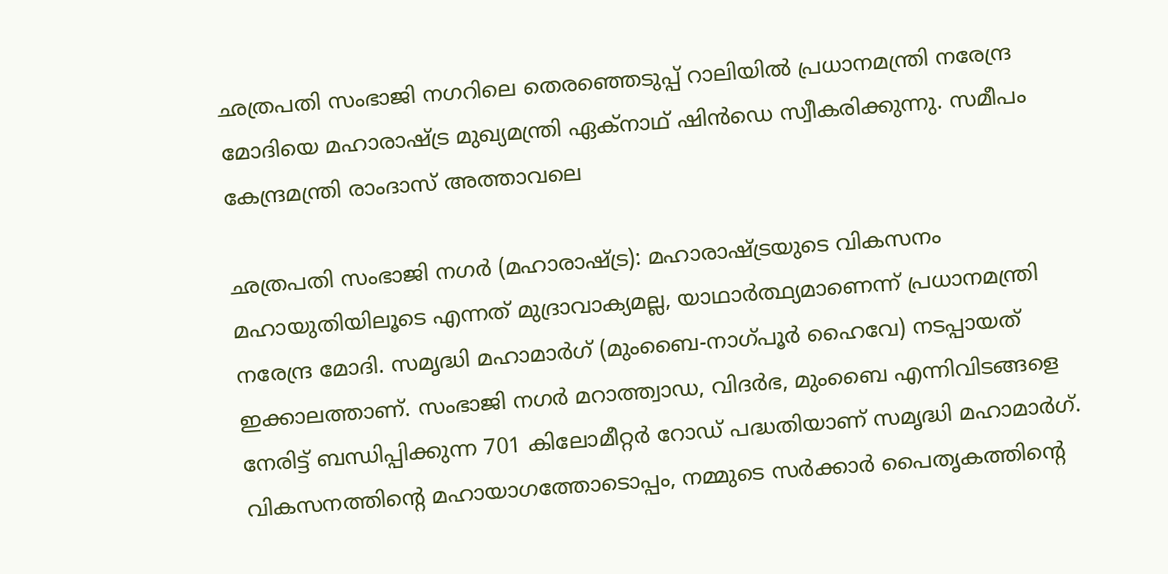ഛത്രപതി സംഭാജി നഗറിലെ തെരഞ്ഞെടുപ്പ് റാലിയില്‍ പ്രധാനമന്ത്രി നരേന്ദ്ര മോദിയെ മഹാരാഷ്ട്ര മുഖ്യമന്ത്രി ഏക്‌നാഥ് ഷിന്‍ഡെ സ്വീകരിക്കുന്നു. സമീപം കേന്ദ്രമന്ത്രി രാംദാസ് അത്താവലെ

ഛത്രപതി സംഭാജി നഗര്‍ (മഹാരാഷ്‌ട്ര): മഹാരാഷ്‌ട്രയുടെ വികസനം മഹായുതിയിലൂടെ എന്നത് മുദ്രാവാക്യമല്ല, യാഥാര്‍ത്ഥ്യമാണെന്ന് പ്രധാനമന്ത്രി നരേന്ദ്ര മോദി. സമൃദ്ധി മഹാമാര്‍ഗ് (മുംബൈ-നാഗ്പൂര്‍ ഹൈവേ) നടപ്പായത് ഇക്കാലത്താണ്. സംഭാജി നഗര്‍ മറാത്ത്വാഡ, വിദര്‍ഭ, മുംബൈ എന്നിവിടങ്ങളെ നേരിട്ട് ബന്ധിപ്പിക്കുന്ന 701 കിലോമീറ്റര്‍ റോഡ് പദ്ധതിയാണ് സമൃദ്ധി മഹാമാര്‍ഗ്. വികസനത്തിന്റെ മഹായാഗത്തോടൊപ്പം, നമ്മുടെ സര്‍ക്കാര്‍ പൈതൃകത്തിന്റെ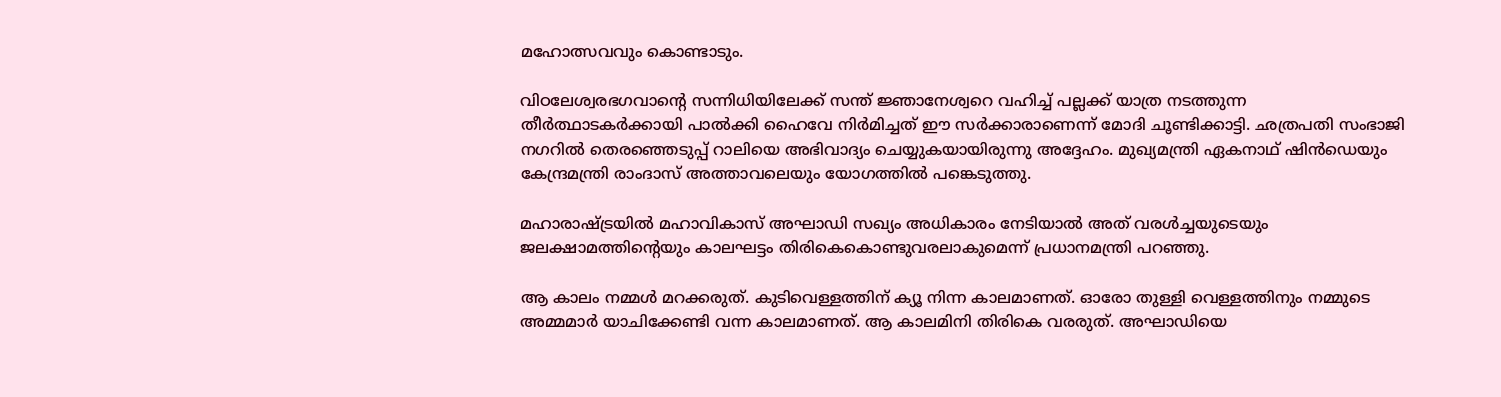മഹോത്സവവും കൊണ്ടാടും.

വിഠലേശ്വരഭഗവാന്റെ സന്നിധിയിലേക്ക് സന്ത് ജ്ഞാനേശ്വറെ വഹിച്ച് പല്ലക്ക് യാത്ര നടത്തുന്ന തീര്‍ത്ഥാടകര്‍ക്കായി പാല്‍ക്കി ഹൈവേ നിര്‍മിച്ചത് ഈ സര്‍ക്കാരാണെന്ന് മോദി ചൂണ്ടിക്കാട്ടി. ഛത്രപതി സംഭാജി നഗറില്‍ തെരഞ്ഞെടുപ്പ് റാലിയെ അഭിവാദ്യം ചെയ്യുകയായിരുന്നു അദ്ദേഹം. മുഖ്യമന്ത്രി ഏകനാഥ് ഷിന്‍ഡെയും കേന്ദ്രമന്ത്രി രാംദാസ് അത്താവലെയും യോഗത്തില്‍ പങ്കെടുത്തു.

മഹാരാഷ്‌ട്രയില്‍ മഹാവികാസ് അഘാഡി സഖ്യം അധികാരം നേടിയാല്‍ അത് വരള്‍ച്ചയുടെയും ജലക്ഷാമത്തിന്റെയും കാലഘട്ടം തിരികെകൊണ്ടുവരലാകുമെന്ന് പ്രധാനമന്ത്രി പറഞ്ഞു.

ആ കാലം നമ്മള്‍ മറക്കരുത്. കുടിവെള്ളത്തിന് ക്യൂ നിന്ന കാലമാണത്. ഓരോ തുള്ളി വെള്ളത്തിനും നമ്മുടെ അമ്മമാര്‍ യാചിക്കേണ്ടി വന്ന കാലമാണത്. ആ കാലമിനി തിരികെ വരരുത്. അഘാഡിയെ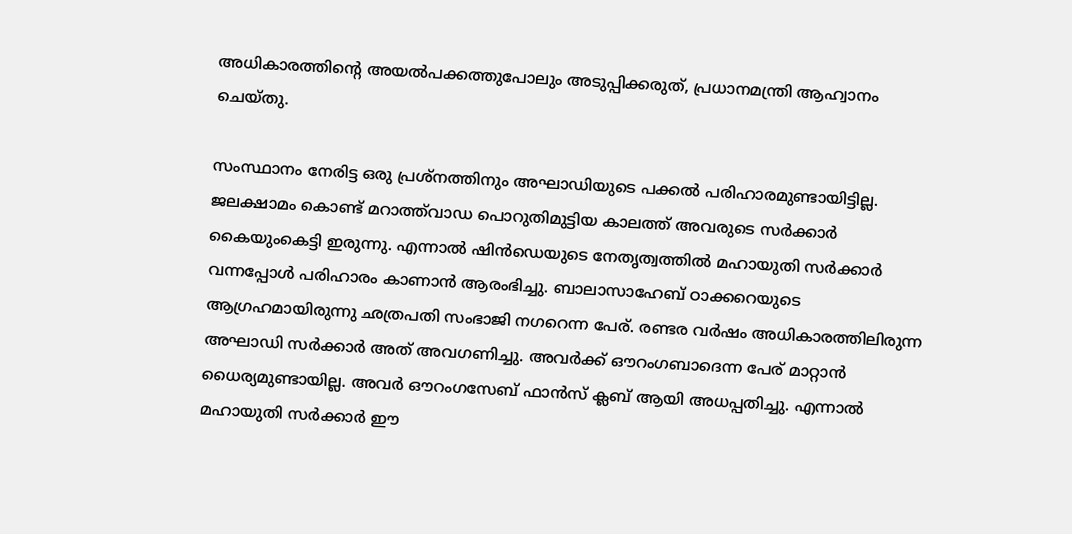അധികാരത്തിന്റെ അയല്‍പക്കത്തുപോലും അടുപ്പിക്കരുത്, പ്രധാനമന്ത്രി ആഹ്വാനം ചെയ്തു.

സംസ്ഥാനം നേരിട്ട ഒരു പ്രശ്‌നത്തിനും അഘാഡിയുടെ പക്കല്‍ പരിഹാരമുണ്ടായിട്ടില്ല. ജലക്ഷാമം കൊണ്ട് മറാത്ത്‌വാഡ പൊറുതിമുട്ടിയ കാലത്ത് അവരുടെ സര്‍ക്കാര്‍ കൈയുംകെട്ടി ഇരുന്നു. എന്നാല്‍ ഷിന്‍ഡെയുടെ നേതൃത്വത്തില്‍ മഹായുതി സര്‍ക്കാര്‍ വന്നപ്പോള്‍ പരിഹാരം കാണാന്‍ ആരംഭിച്ചു. ബാലാസാഹേബ് ഠാക്കറെയുടെ ആഗ്രഹമായിരുന്നു ഛത്രപതി സംഭാജി നഗറെന്ന പേര്. രണ്ടര വര്‍ഷം അധികാരത്തിലിരുന്ന അഘാഡി സര്‍ക്കാര്‍ അത് അവഗണിച്ചു. അവര്‍ക്ക് ഔറംഗബാദെന്ന പേര് മാറ്റാന്‍ ധൈര്യമുണ്ടായില്ല. അവര്‍ ഔറംഗസേബ് ഫാന്‍സ് ക്ലബ് ആയി അധപ്പതിച്ചു. എന്നാല്‍ മഹായുതി സര്‍ക്കാര്‍ ഈ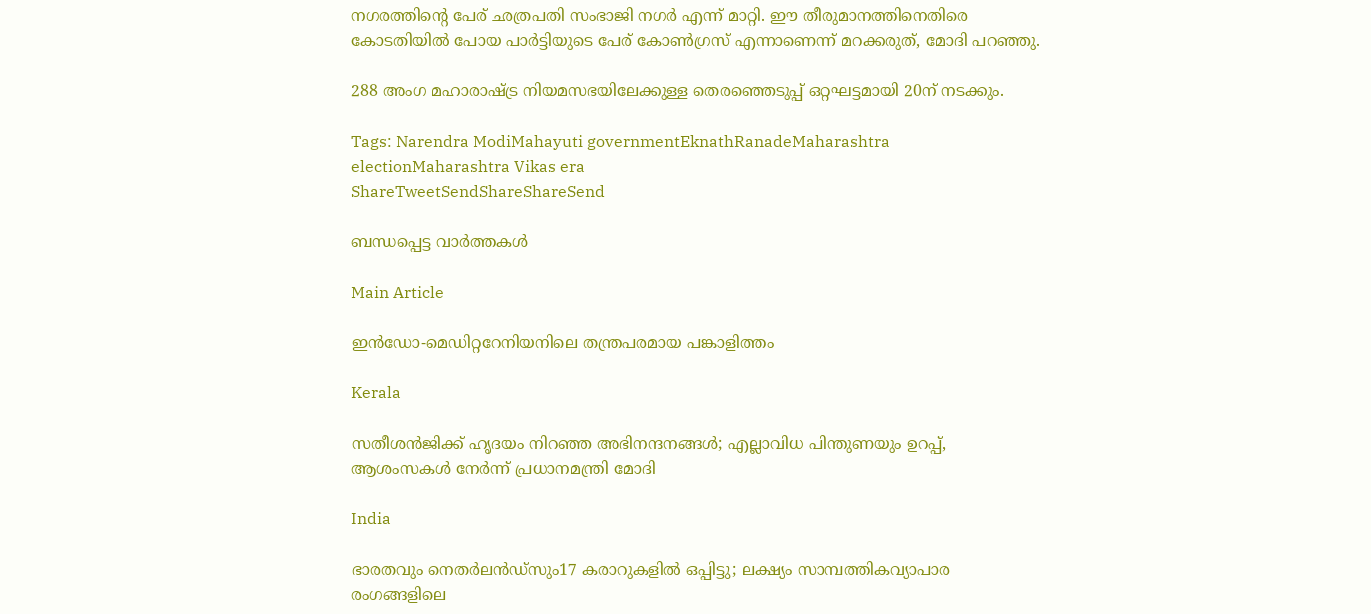നഗരത്തിന്റെ പേര് ഛത്രപതി സംഭാജി നഗര്‍ എന്ന് മാറ്റി. ഈ തീരുമാനത്തിനെതിരെ കോടതിയില്‍ പോയ പാര്‍ട്ടിയുടെ പേര് കോണ്‍ഗ്രസ് എന്നാണെന്ന് മറക്കരുത്, മോദി പറഞ്ഞു.

288 അംഗ മഹാരാഷ്‌ട്ര നിയമസഭയിലേക്കുള്ള തെരഞ്ഞെടുപ്പ് ഒറ്റഘട്ടമായി 20ന് നടക്കും.

Tags: Narendra ModiMahayuti governmentEknathRanadeMaharashtra electionMaharashtra Vikas era
ShareTweetSendShareShareSend

ബന്ധപ്പെട്ട വാര്‍ത്തകള്‍

Main Article

ഇന്‍ഡോ-മെഡിറ്ററേനിയനിലെ തന്ത്രപരമായ പങ്കാളിത്തം

Kerala

സതീശൻജിക്ക് ഹൃദയം നിറഞ്ഞ അഭിനന്ദനങ്ങൾ; എല്ലാവിധ പിന്തുണയും ഉറപ്പ്, ആശംസകൾ നേർന്ന് പ്രധാനമന്ത്രി മോദി

India

ഭാരതവും നെതര്‍ലന്‍ഡ്സും17 കരാറുകളില്‍ ഒപ്പിട്ടു; ലക്ഷ്യം സാമ്പത്തികവ്യാപാര രംഗങ്ങളിലെ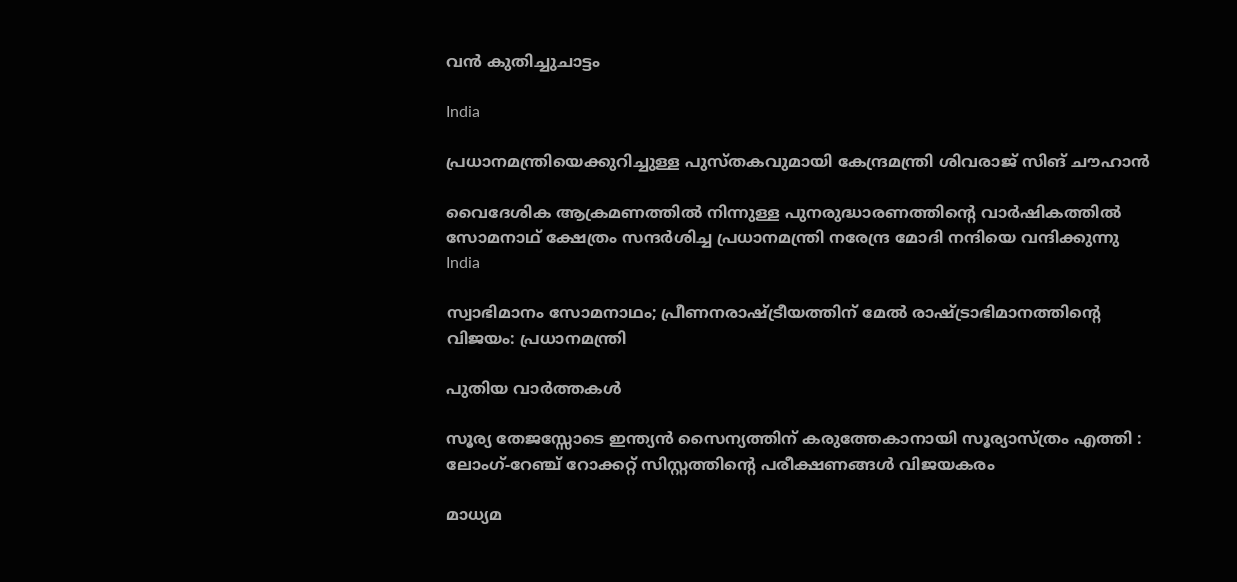വന്‍ കുതിച്ചുചാട്ടം

India

പ്രധാനമന്ത്രിയെക്കുറിച്ചുള്ള പുസ്തകവുമായി കേന്ദ്രമന്ത്രി ശിവരാജ് സിങ് ചൗഹാന്‍

വൈദേശിക ആക്രമണത്തില്‍ നിന്നുള്ള പുനരുദ്ധാരണത്തിന്റെ വാര്‍ഷികത്തില്‍ സോമനാഥ് ക്ഷേത്രം സന്ദര്‍ശിച്ച പ്രധാനമന്ത്രി നരേന്ദ്ര മോദി നന്ദിയെ വന്ദിക്കുന്നു
India

സ്വാഭിമാനം സോമനാഥം; പ്രീണനരാഷ്‌ട്രീയത്തിന് മേല്‍ രാഷ്‌ട്രാഭിമാനത്തിന്റെ വിജയം: പ്രധാനമന്ത്രി

പുതിയ വാര്‍ത്തകള്‍

സൂര്യ തേജസ്സോടെ ഇന്ത്യൻ സൈന്യത്തിന് കരുത്തേകാനായി സൂര്യാസ്ത്രം എത്തി : ലോംഗ്-റേഞ്ച് റോക്കറ്റ് സിസ്റ്റത്തിന്റെ പരീക്ഷണങ്ങൾ വിജയകരം

മാധ്യമ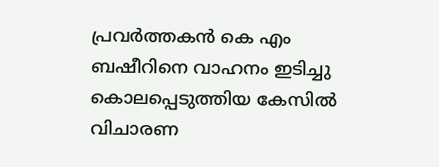പ്രവര്‍ത്തകന്‍ കെ എം ബഷീറിനെ വാഹനം ഇടിച്ചു കൊലപ്പെടുത്തിയ കേസില്‍ വിചാരണ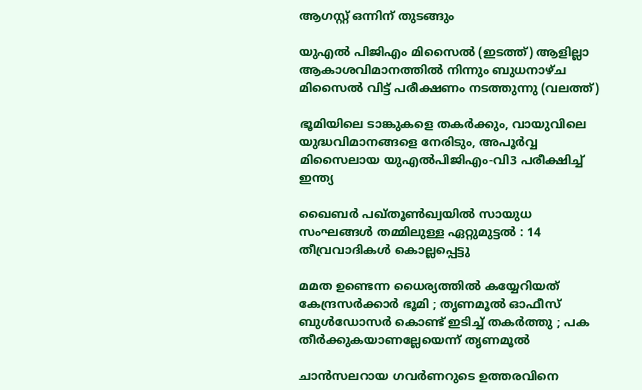ആഗസ്റ്റ് ഒന്നിന് തുടങ്ങും

യുഎല്‍ പിജിഎം മിസൈല്‍ (ഇടത്ത്) ആളില്ലാ ആകാശവിമാനത്തില്‍ നിന്നും ബുധനാഴ്ച മിസൈല്‍ വിട്ട് പരീക്ഷണം നടത്തുന്നു (വലത്ത്)

ഭൂമിയിലെ ടാങ്കുകളെ തകർക്കും, വായുവിലെ യുദ്ധവിമാനങ്ങളെ നേരിടും, അപൂര്‍വ്വ മിസൈലായ യുഎല്‍പിജിഎം-വി3 പരീക്ഷിച്ച് ഇന്ത്യ

ഖൈബർ പഖ്തൂൺഖ്വയിൽ സായുധ സംഘങ്ങൾ തമ്മിലുള്ള ഏറ്റുമുട്ടൽ : 14 തീവ്രവാദികൾ കൊല്ലപ്പെട്ടു

മമത ഉണ്ടെന്ന ധൈര്യത്തിൽ കയ്യേറിയത് കേന്ദ്രസർക്കാർ ഭൂമി ; തൃണമൂൽ ഓഫീസ് ബുൾഡോസർ കൊണ്ട് ഇടിച്ച് തകർത്തു ; പക തീർക്കുകയാണല്ലേയെന്ന് തൃണമൂൽ

ചാന്‍സലറായ ഗവര്‍ണറുടെ ഉത്തരവിനെ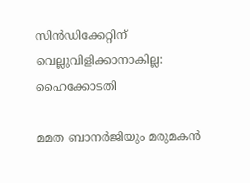സിന്‍ഡിക്കേറ്റിന് വെല്ലുവിളിക്കാനാകില്ല: ഹൈക്കോടതി

മമത ബാനര്‍ജിയും മരുമകന്‍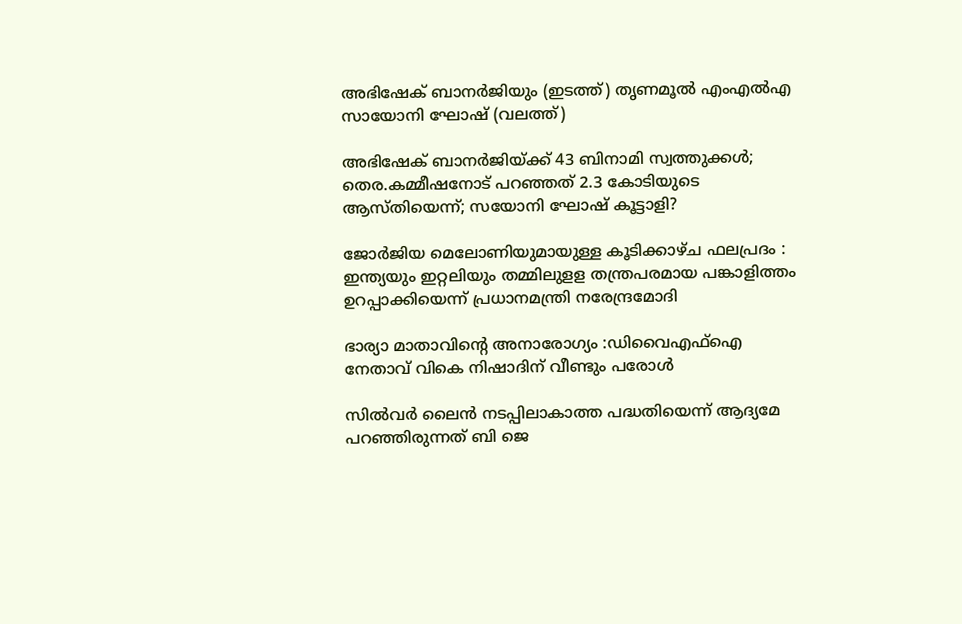അഭിഷേക് ബാനര്‍ജിയും (ഇടത്ത്) തൃണമൂല്‍ എംഎല്‍എ സായോനി ഘോഷ് (വലത്ത്)

അഭിഷേക് ബാനര്‍ജിയ്‌ക്ക് 43 ബിനാമി സ്വത്തുക്കള്‍; തെര.കമ്മീഷനോട് പറഞ്ഞത് 2.3 കോടിയുടെ ആസ്തിയെന്ന്; സയോനി ഘോഷ് കൂട്ടാളി?

ജോർജിയ മെലോണിയുമായുള്ള കൂടിക്കാഴ്ച ഫലപ്രദം :  ഇന്ത്യയും ഇറ്റലിയും തമ്മിലുളള തന്ത്രപരമായ പങ്കാളിത്തം ഉറപ്പാക്കിയെന്ന് പ്രധാനമന്ത്രി നരേന്ദ്രമോദി

ഭാര്യാ മാതാവിന്റെ അനാരോഗ്യം :ഡിവൈഎഫ്‌ഐ നേതാവ് വികെ നിഷാദിന് വീണ്ടും പരോള്‍

സില്‍വര്‍ ലൈന്‍ നടപ്പിലാകാത്ത പദ്ധതിയെന്ന് ആദ്യമേ പറഞ്ഞിരുന്നത് ബി ജെ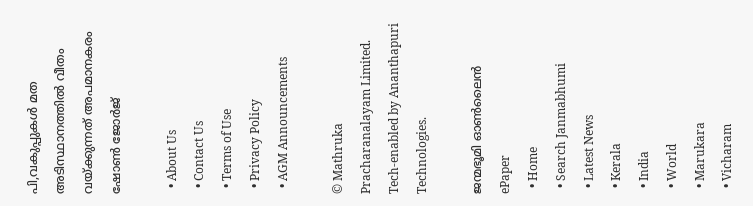പി,വകുപ്പുകള്‍ മത അടിസ്ഥാനത്തില്‍ വീതം വയ്‌ക്കുന്നത് അപമാനകരം ഷോണ്‍ ജോര്‍ജ്

  • About Us
  • Contact Us
  • Terms of Use
  • Privacy Policy
  • AGM Announcements

© Mathruka Pracharanalayam Limited.
Tech-enabled by Ananthapuri Technologies.

ജന്മഭൂമി ഓണ്‍ലൈന്‍
ePaper
  • Home
  • Search Janmabhumi
  • Latest News
  • Kerala
  • India
  • World
  • Marukara
  • Vicharam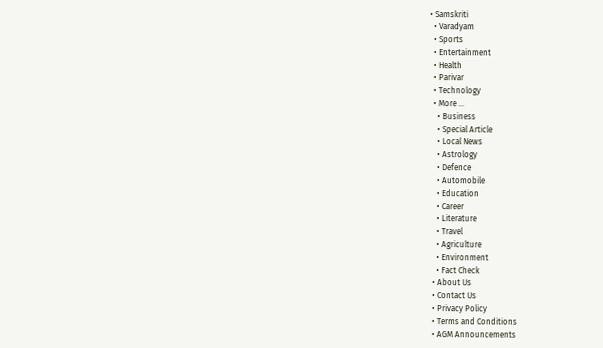• Samskriti
  • Varadyam
  • Sports
  • Entertainment
  • Health
  • Parivar
  • Technology
  • More …
    • Business
    • Special Article
    • Local News
    • Astrology
    • Defence
    • Automobile
    • Education
    • Career
    • Literature
    • Travel
    • Agriculture
    • Environment
    • Fact Check
  • About Us
  • Contact Us
  • Privacy Policy
  • Terms and Conditions
  • AGM Announcements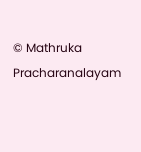© Mathruka Pracharanalayam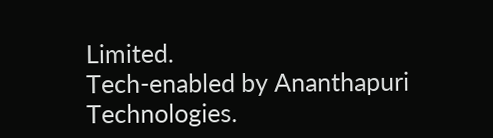Limited.
Tech-enabled by Ananthapuri Technologies.